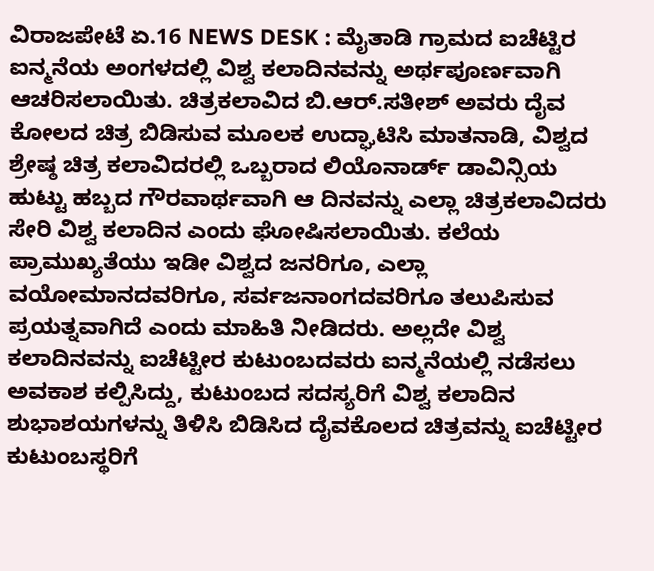ವಿರಾಜಪೇಟೆ ಏ.16 NEWS DESK : ಮೈತಾಡಿ ಗ್ರಾಮದ ಐಚೆಟ್ಟಿರ ಐನ್ಮನೆಯ ಅಂಗಳದಲ್ಲಿ ವಿಶ್ವ ಕಲಾದಿನವನ್ನು ಅರ್ಥಪೂರ್ಣವಾಗಿ ಆಚರಿಸಲಾಯಿತು. ಚಿತ್ರಕಲಾವಿದ ಬಿ.ಆರ್.ಸತೀಶ್ ಅವರು ದೈವ ಕೋಲದ ಚಿತ್ರ ಬಿಡಿಸುವ ಮೂಲಕ ಉದ್ಘಾಟಿಸಿ ಮಾತನಾಡಿ, ವಿಶ್ವದ ಶ್ರೇಷ್ಠ ಚಿತ್ರ ಕಲಾವಿದರಲ್ಲಿ ಒಬ್ಬರಾದ ಲಿಯೊನಾರ್ಡ್ ಡಾವಿನ್ಸಿಯ ಹುಟ್ಟು ಹಬ್ಬದ ಗೌರವಾರ್ಥವಾಗಿ ಆ ದಿನವನ್ನು ಎಲ್ಲಾ ಚಿತ್ರಕಲಾವಿದರು ಸೇರಿ ವಿಶ್ವ ಕಲಾದಿನ ಎಂದು ಘೋಷಿಸಲಾಯಿತು. ಕಲೆಯ ಪ್ರಾಮುಖ್ಯತೆಯು ಇಡೀ ವಿಶ್ವದ ಜನರಿಗೂ, ಎಲ್ಲಾ ವಯೋಮಾನದವರಿಗೂ, ಸರ್ವಜನಾಂಗದವರಿಗೂ ತಲುಪಿಸುವ ಪ್ರಯತ್ನವಾಗಿದೆ ಎಂದು ಮಾಹಿತಿ ನೀಡಿದರು. ಅಲ್ಲದೇ ವಿಶ್ವ ಕಲಾದಿನವನ್ನು ಐಚೆಟ್ಟೀರ ಕುಟುಂಬದವರು ಐನ್ಮನೆಯಲ್ಲಿ ನಡೆಸಲು ಅವಕಾಶ ಕಲ್ಪಿಸಿದ್ದು, ಕುಟುಂಬದ ಸದಸ್ಯರಿಗೆ ವಿಶ್ವ ಕಲಾದಿನ ಶುಭಾಶಯಗಳನ್ನು ತಿಳಿಸಿ ಬಿಡಿಸಿದ ದೈವಕೊಲದ ಚಿತ್ರವನ್ನು ಐಚೆಟ್ಟೀರ ಕುಟುಂಬಸ್ಥರಿಗೆ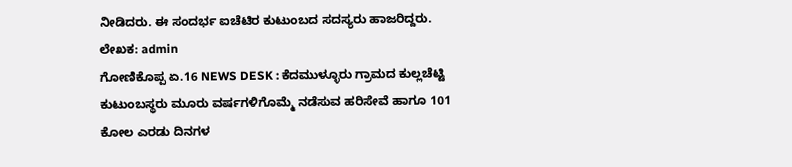ನೀಡಿದರು. ಈ ಸಂದರ್ಭ ಐಚೆಟಿರ ಕುಟುಂಬದ ಸದಸ್ಯರು ಹಾಜರಿದ್ದರು.
ಲೇಖಕ: admin
ಗೋಣಿಕೊಪ್ಪ ಏ.16 NEWS DESK : ಕೆದಮುಳ್ಳೂರು ಗ್ರಾಮದ ಕುಲ್ಲಚೆಟ್ಟಿ ಕುಟುಂಬಸ್ಥರು ಮೂರು ವರ್ಷಗಳಿಗೊಮ್ಮೆ ನಡೆಸುವ ಹರಿಸೇವೆ ಹಾಗೂ 101 ಕೋಲ ಎರಡು ದಿನಗಳ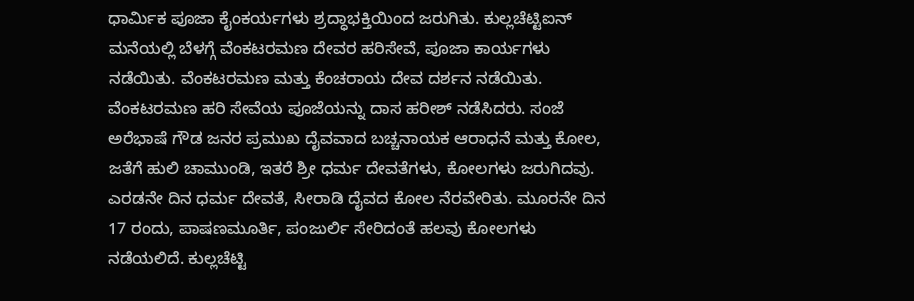ಧಾರ್ಮಿಕ ಪೂಜಾ ಕೈಂಕರ್ಯಗಳು ಶ್ರದ್ಧಾಭಕ್ತಿಯಿಂದ ಜರುಗಿತು. ಕುಲ್ಲಚೆಟ್ಟಿಐನ್ ಮನೆಯಲ್ಲಿ ಬೆಳಗ್ಗೆ ವೆಂಕಟರಮಣ ದೇವರ ಹರಿಸೇವೆ, ಪೂಜಾ ಕಾರ್ಯಗಳು ನಡೆಯಿತು. ವೆಂಕಟರಮಣ ಮತ್ತು ಕೆಂಚರಾಯ ದೇವ ದರ್ಶನ ನಡೆಯಿತು. ವೆಂಕಟರಮಣ ಹರಿ ಸೇವೆಯ ಪೂಜೆಯನ್ನು ದಾಸ ಹರೀಶ್ ನಡೆಸಿದರು. ಸಂಜೆ ಅರೆಭಾಷೆ ಗೌಡ ಜನರ ಪ್ರಮುಖ ದೈವವಾದ ಬಚ್ಚನಾಯಕ ಆರಾಧನೆ ಮತ್ತು ಕೋಲ, ಜತೆಗೆ ಹುಲಿ ಚಾಮುಂಡಿ, ಇತರೆ ಶ್ರೀ ಧರ್ಮ ದೇವತೆಗಳು, ಕೋಲಗಳು ಜರುಗಿದವು. ಎರಡನೇ ದಿನ ಧರ್ಮ ದೇವತೆ, ಸೀರಾಡಿ ದೈವದ ಕೋಲ ನೆರವೇರಿತು. ಮೂರನೇ ದಿನ 17 ರಂದು, ಪಾಷಣಮೂರ್ತಿ, ಪಂಜುರ್ಲಿ ಸೇರಿದಂತೆ ಹಲವು ಕೋಲಗಳು ನಡೆಯಲಿದೆ. ಕುಲ್ಲಚೆಟ್ಟಿ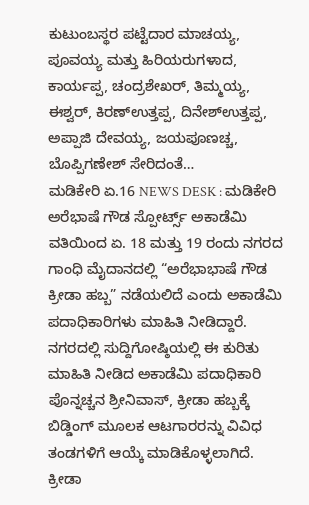ಕುಟುಂಬಸ್ಥರ ಪಟ್ಟೆದಾರ ಮಾಚಯ್ಯ, ಪೂವಯ್ಯ ಮತ್ತು ಹಿರಿಯರುಗಳಾದ, ಕಾರ್ಯಪ್ಪ, ಚಂದ್ರಶೇಖರ್, ತಿಮ್ಮಯ್ಯ, ಈಶ್ವರ್, ಕಿರಣ್ಉತ್ತಪ್ಪ, ದಿನೇಶ್ಉತ್ತಪ್ಪ, ಅಪ್ಪಾಜಿ ದೇವಯ್ಯ, ಜಯಪೂಣಚ್ಚ, ಬೊಪ್ಪಿಗಣೇಶ್ ಸೇರಿದಂತೆ…
ಮಡಿಕೇರಿ ಏ.16 NEWS DESK : ಮಡಿಕೇರಿ ಅರೆಭಾಷೆ ಗೌಡ ಸ್ಪೋರ್ಟ್ಸ್ ಅಕಾಡೆಮಿ ವತಿಯಿಂದ ಏ. 18 ಮತ್ತು 19 ರಂದು ನಗರದ ಗಾಂಧಿ ಮೈದಾನದಲ್ಲಿ “ಅರೆಭಾಭಾಷೆ ಗೌಡ ಕ್ರೀಡಾ ಹಬ್ಬ” ನಡೆಯಲಿದೆ ಎಂದು ಅಕಾಡೆಮಿ ಪದಾಧಿಕಾರಿಗಳು ಮಾಹಿತಿ ನೀಡಿದ್ದಾರೆ. ನಗರದಲ್ಲಿ ಸುದ್ದಿಗೋಷ್ಠಿಯಲ್ಲಿ ಈ ಕುರಿತು ಮಾಹಿತಿ ನೀಡಿದ ಅಕಾಡೆಮಿ ಪದಾಧಿಕಾರಿ ಪೊನ್ನಚ್ಚನ ಶ್ರೀನಿವಾಸ್, ಕ್ರೀಡಾ ಹಬ್ಬಕ್ಕೆ ಬಿಡ್ಡಿಂಗ್ ಮೂಲಕ ಆಟಗಾರರನ್ನು ವಿವಿಧ ತಂಡಗಳಿಗೆ ಆಯ್ಕೆ ಮಾಡಿಕೊಳ್ಳಲಾಗಿದೆ. ಕ್ರೀಡಾ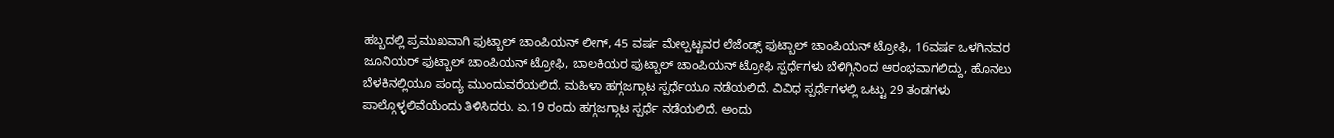ಹಬ್ಬದಲ್ಲಿ ಪ್ರಮುಖವಾಗಿ ಫುಟ್ಬಾಲ್ ಚಾಂಪಿಯನ್ ಲೀಗ್, 45 ವರ್ಷ ಮೇಲ್ಪಟ್ಟವರ ಲೆಜೆಂಡ್ಸ್ ಫುಟ್ಬಾಲ್ ಚಾಂಪಿಯನ್ ಟ್ರೋಫಿ, 16ವರ್ಷ ಒಳಗಿನವರ ಜೂನಿಯರ್ ಫುಟ್ಬಾಲ್ ಚಾಂಪಿಯನ್ ಟ್ರೋಫಿ, ಬಾಲಕಿಯರ ಫುಟ್ಬಾಲ್ ಚಾಂಪಿಯನ್ ಟ್ರೋಫಿ ಸ್ಪರ್ಧೆಗಳು ಬೆಳಿಗ್ಗಿನಿಂದ ಆರಂಭವಾಗಲಿದ್ದು, ಹೊನಲು ಬೆಳಕಿನಲ್ಲಿಯೂ ಪಂದ್ಯ ಮುಂದುವರೆಯಲಿದೆ. ಮಹಿಳಾ ಹಗ್ಗಜಗ್ಗಾಟ ಸ್ಪರ್ಧೆಯೂ ನಡೆಯಲಿದೆ. ವಿವಿಧ ಸ್ಪರ್ಧೆಗಳಲ್ಲಿ ಒಟ್ಟು 29 ತಂಡಗಳು ಪಾಲ್ಗೊಳ್ಳಲಿವೆಯೆಂದು ತಿಳಿಸಿದರು. ಏ.19 ರಂದು ಹಗ್ಗಜಗ್ಗಾಟ ಸ್ಪರ್ಧೆ ನಡೆಯಲಿದೆ. ಅಂದು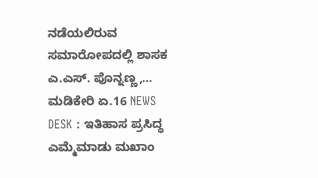ನಡೆಯಲಿರುವ ಸಮಾರೋಪದಲ್ಲಿ ಶಾಸಕ ಎ.ಎಸ್. ಪೊನ್ನಣ್ಣ,…
ಮಡಿಕೇರಿ ಏ.16 NEWS DESK : ಇತಿಹಾಸ ಪ್ರಸಿದ್ಧ ಎಮ್ಮೆಮಾಡು ಮಖಾಂ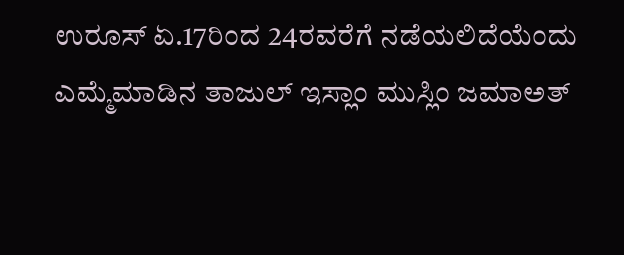ಉರೂಸ್ ಏ.17ರಿಂದ 24ರವರೆಗೆ ನಡೆಯಲಿದೆಯೆಂದು ಎಮ್ಮೆಮಾಡಿನ ತಾಜುಲ್ ಇಸ್ಲಾಂ ಮುಸ್ಲಿಂ ಜಮಾಅತ್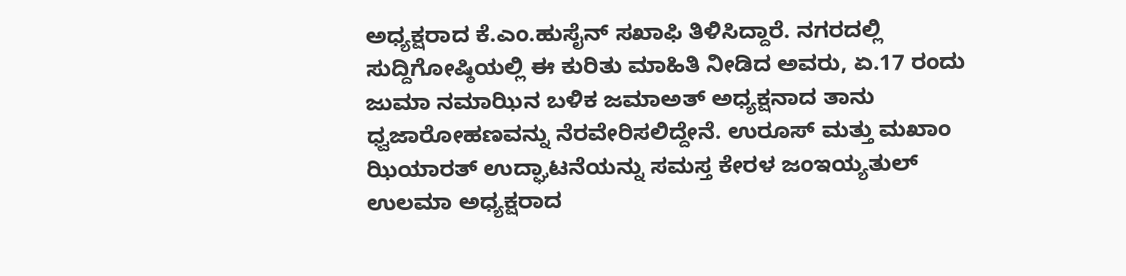ಅಧ್ಯಕ್ಷರಾದ ಕೆ.ಎಂ.ಹುಸೈನ್ ಸಖಾಫಿ ತಿಳಿಸಿದ್ದಾರೆ. ನಗರದಲ್ಲಿ ಸುದ್ದಿಗೋಷ್ಠಿಯಲ್ಲಿ ಈ ಕುರಿತು ಮಾಹಿತಿ ನೀಡಿದ ಅವರು, ಏ.17 ರಂದು ಜುಮಾ ನಮಾಝಿನ ಬಳಿಕ ಜಮಾಅತ್ ಅಧ್ಯಕ್ಷನಾದ ತಾನು ಧ್ವಜಾರೋಹಣವನ್ನು ನೆರವೇರಿಸಲಿದ್ದೇನೆ. ಉರೂಸ್ ಮತ್ತು ಮಖಾಂ ಝಿಯಾರತ್ ಉದ್ಘಾಟನೆಯನ್ನು ಸಮಸ್ತ ಕೇರಳ ಜಂಇಯ್ಯತುಲ್ ಉಲಮಾ ಅಧ್ಯಕ್ಷರಾದ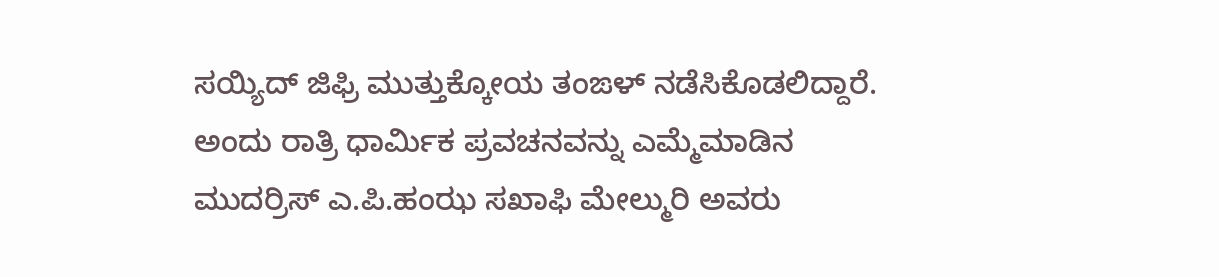ಸಯ್ಯಿದ್ ಜಿಫ್ರಿ ಮುತ್ತುಕ್ಕೋಯ ತಂಙಳ್ ನಡೆಸಿಕೊಡಲಿದ್ದಾರೆ. ಅಂದು ರಾತ್ರಿ ಧಾರ್ಮಿಕ ಪ್ರವಚನವನ್ನು ಎಮ್ಮೆಮಾಡಿನ ಮುದರ್ರಿಸ್ ಎ.ಪಿ.ಹಂಝ ಸಖಾಫಿ ಮೇಲ್ಮುರಿ ಅವರು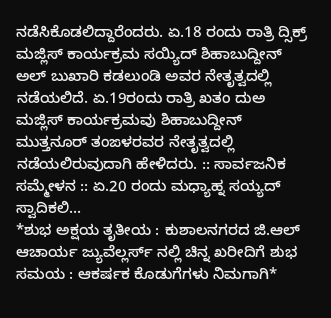ನಡೆಸಿಕೊಡಲಿದ್ದಾರೆಂದರು. ಏ.18 ರಂದು ರಾತ್ರಿ ದ್ಸಿಕ್ರ್ ಮಜ್ಲಿಸ್ ಕಾರ್ಯಕ್ರಮ ಸಯ್ಯಿದ್ ಶಿಹಾಬುದ್ದೀನ್ ಅಲ್ ಬುಖಾರಿ ಕಡಲುಂಡಿ ಅವರ ನೇತೃತ್ವದಲ್ಲಿ ನಡೆಯಲಿದೆ. ಏ.19ರಂದು ರಾತ್ರಿ ಖತಂ ದುಅ ಮಜ್ಲಿಸ್ ಕಾರ್ಯಕ್ರಮವು ಶಿಹಾಬುದ್ದೀನ್ ಮುತ್ತನೂರ್ ತಂಙಳರವರ ನೇತೃತ್ವದಲ್ಲಿ ನಡೆಯಲಿರುವುದಾಗಿ ಹೇಳಿದರು. :: ಸಾರ್ವಜನಿಕ ಸಮ್ಮೇಳನ :: ಏ.20 ರಂದು ಮಧ್ಯಾಹ್ನ ಸಯ್ಯದ್ ಸ್ವಾದಿಕಲಿ…
*ಶುಭ ಅಕ್ಷಯ ತೃತೀಯ : ಕುಶಾಲನಗರದ ಜಿ.ಆಲ್ ಆಚಾರ್ಯ ಜ್ಯುವೆಲ್ಲರ್ಸ್ ನಲ್ಲಿ ಚಿನ್ನ ಖರೀದಿಗೆ ಶುಭ ಸಮಯ : ಆಕರ್ಷಕ ಕೊಡುಗೆಗಳು ನಿಮಗಾಗಿ*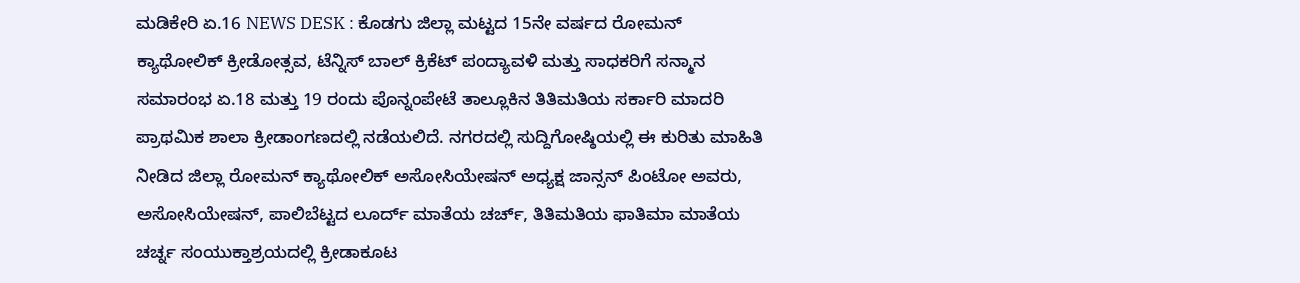ಮಡಿಕೇರಿ ಏ.16 NEWS DESK : ಕೊಡಗು ಜಿಲ್ಲಾ ಮಟ್ಟದ 15ನೇ ವರ್ಷದ ರೋಮನ್ ಕ್ಯಾಥೋಲಿಕ್ ಕ್ರೀಡೋತ್ಸವ, ಟೆನ್ನಿಸ್ ಬಾಲ್ ಕ್ರಿಕೆಟ್ ಪಂದ್ಯಾವಳಿ ಮತ್ತು ಸಾಧಕರಿಗೆ ಸನ್ಮಾನ ಸಮಾರಂಭ ಏ.18 ಮತ್ತು 19 ರಂದು ಪೊನ್ನಂಪೇಟೆ ತಾಲ್ಲೂಕಿನ ತಿತಿಮತಿಯ ಸರ್ಕಾರಿ ಮಾದರಿ ಪ್ರಾಥಮಿಕ ಶಾಲಾ ಕ್ರೀಡಾಂಗಣದಲ್ಲಿ ನಡೆಯಲಿದೆ. ನಗರದಲ್ಲಿ ಸುದ್ದಿಗೋಷ್ಠಿಯಲ್ಲಿ ಈ ಕುರಿತು ಮಾಹಿತಿ ನೀಡಿದ ಜಿಲ್ಲಾ ರೋಮನ್ ಕ್ಯಾಥೋಲಿಕ್ ಅಸೋಸಿಯೇಷನ್ ಅಧ್ಯಕ್ಷ ಜಾನ್ಸನ್ ಪಿಂಟೋ ಅವರು, ಅಸೋಸಿಯೇಷನ್, ಪಾಲಿಬೆಟ್ಟದ ಲೂರ್ದ್ ಮಾತೆಯ ಚರ್ಚ್, ತಿತಿಮತಿಯ ಫಾತಿಮಾ ಮಾತೆಯ ಚರ್ಚ್ನ ಸಂಯುಕ್ತಾಶ್ರಯದಲ್ಲಿ ಕ್ರೀಡಾಕೂಟ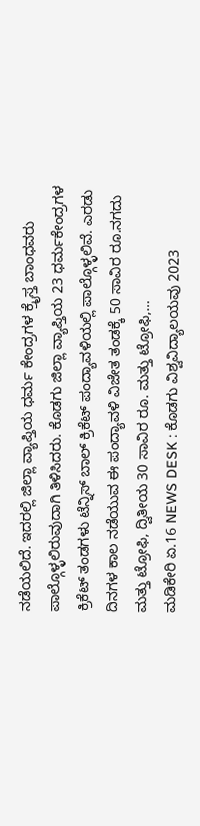ನಡೆಯಲಿದೆ. ಇದರಲ್ಲಿ ಜಿಲ್ಲಾ ವ್ಯಾಪ್ತಿಯ ಧರ್ಮ ಕೇಂದ್ರಗಳ ಕ್ರೈಸ್ತ ಬಾಂಧವರು ಪಾಲ್ಗೊಳ್ಳಲಿರುವುದಾಗಿ ತಿಳಿಸಿದರು. ಕೊಡಗು ಜಿಲ್ಲಾ ವ್ಯಾಪ್ತಿಯ 23 ಧರ್ಮಕೇಂದ್ರಗಳ ಕ್ರಿಕೆಟ್ ತಂಡಗಳು ಟೆನ್ನಿಸ್ ಬಾಲ್ ಕ್ರಿಕೆಟ್ ಪಂದ್ಯಾವಳಿಯಲ್ಲಿ ಪಾಲ್ಗೊಳ್ಳಲಿವೆ. ಎರಡು ದಿನಗಳ ಕಾಲ ನಡೆಯುವ ಈ ಪಂದ್ಯಾವಳಿ ವಿಜೇತ ತಂಡಕ್ಕೆ 50 ಸಾವಿರ ರೂ.ನಗದು ಮತ್ತು ಟ್ರೋಫಿ, ದ್ವಿತೀಯ 30 ಸಾವಿರ ರೂ. ಮತ್ತು ಟ್ರೋಫಿ,…
ಮಡಿಕೇರಿ ಏ.16 NEWS DESK : ಕೊಡಗು ವಿಶ್ವವಿದ್ಯಾಲಯವು 2023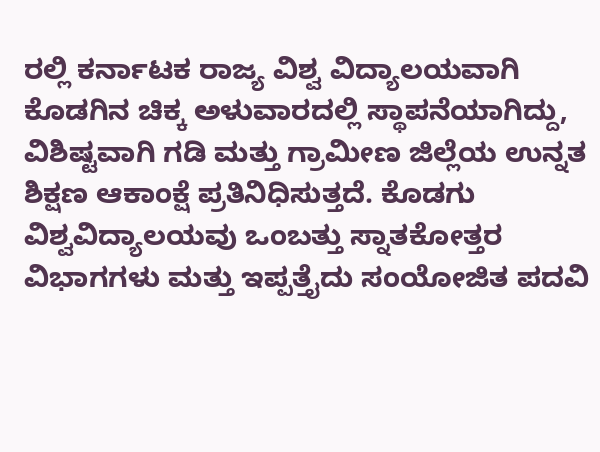ರಲ್ಲಿ ಕರ್ನಾಟಕ ರಾಜ್ಯ ವಿಶ್ವ ವಿದ್ಯಾಲಯವಾಗಿ ಕೊಡಗಿನ ಚಿಕ್ಕ ಅಳುವಾರದಲ್ಲಿ ಸ್ಥಾಪನೆಯಾಗಿದ್ದು, ವಿಶಿಷ್ಟವಾಗಿ ಗಡಿ ಮತ್ತು ಗ್ರಾಮೀಣ ಜಿಲ್ಲೆಯ ಉನ್ನತ ಶಿಕ್ಷಣ ಆಕಾಂಕ್ಷೆ ಪ್ರತಿನಿಧಿಸುತ್ತದೆ. ಕೊಡಗು ವಿಶ್ವವಿದ್ಯಾಲಯವು ಒಂಬತ್ತು ಸ್ನಾತಕೋತ್ತರ ವಿಭಾಗಗಳು ಮತ್ತು ಇಪ್ಪತ್ತೈದು ಸಂಯೋಜಿತ ಪದವಿ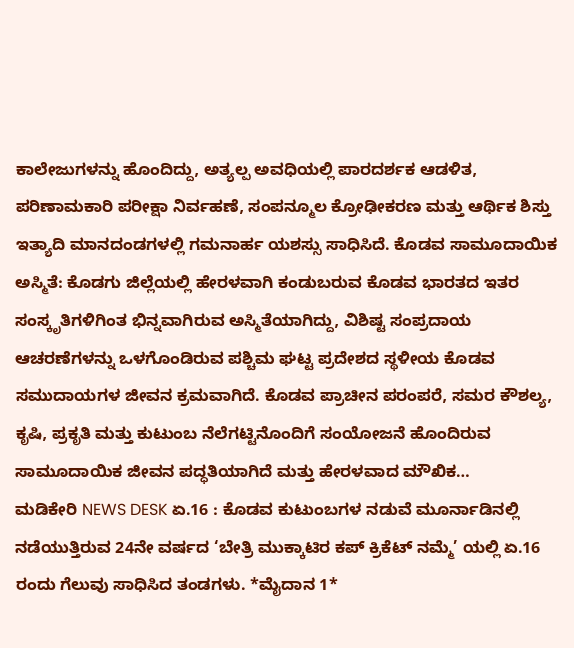ಕಾಲೇಜುಗಳನ್ನು ಹೊಂದಿದ್ದು, ಅತ್ಯಲ್ಪ ಅವಧಿಯಲ್ಲಿ ಪಾರದರ್ಶಕ ಆಡಳಿತ, ಪರಿಣಾಮಕಾರಿ ಪರೀಕ್ಷಾ ನಿರ್ವಹಣೆ, ಸಂಪನ್ಮೂಲ ಕ್ರೋಢೀಕರಣ ಮತ್ತು ಆರ್ಥಿಕ ಶಿಸ್ತು ಇತ್ಯಾದಿ ಮಾನದಂಡಗಳಲ್ಲಿ ಗಮನಾರ್ಹ ಯಶಸ್ಸು ಸಾಧಿಸಿದೆ. ಕೊಡವ ಸಾಮೂದಾಯಿಕ ಅಸ್ಮಿತೆ: ಕೊಡಗು ಜಿಲ್ಲೆಯಲ್ಲಿ ಹೇರಳವಾಗಿ ಕಂಡುಬರುವ ಕೊಡವ ಭಾರತದ ಇತರ ಸಂಸ್ಕೃತಿಗಳಿಗಿಂತ ಭಿನ್ನವಾಗಿರುವ ಅಸ್ಮಿತೆಯಾಗಿದ್ದು, ವಿಶಿಷ್ಟ ಸಂಪ್ರದಾಯ ಆಚರಣೆಗಳನ್ನು ಒಳಗೊಂಡಿರುವ ಪಶ್ಚಿಮ ಘಟ್ಟ ಪ್ರದೇಶದ ಸ್ಥಳೀಯ ಕೊಡವ ಸಮುದಾಯಗಳ ಜೀವನ ಕ್ರಮವಾಗಿದೆ. ಕೊಡವ ಪ್ರಾಚೀನ ಪರಂಪರೆ, ಸಮರ ಕೌಶಲ್ಯ, ಕೃಷಿ, ಪ್ರಕೃತಿ ಮತ್ತು ಕುಟುಂಬ ನೆಲೆಗಟ್ಟಿನೊಂದಿಗೆ ಸಂಯೋಜನೆ ಹೊಂದಿರುವ ಸಾಮೂದಾಯಿಕ ಜೀವನ ಪದ್ಧತಿಯಾಗಿದೆ ಮತ್ತು ಹೇರಳವಾದ ಮೌಖಿಕ…
ಮಡಿಕೇರಿ NEWS DESK ಏ.16 : ಕೊಡವ ಕುಟುಂಬಗಳ ನಡುವೆ ಮೂರ್ನಾಡಿನಲ್ಲಿ ನಡೆಯುತ್ತಿರುವ 24ನೇ ವರ್ಷದ ‘ಬೇತ್ರಿ ಮುಕ್ಕಾಟಿರ ಕಪ್ ಕ್ರಿಕೆಟ್ ನಮ್ಮೆ’ ಯಲ್ಲಿ ಏ.16 ರಂದು ಗೆಲುವು ಸಾಧಿಸಿದ ತಂಡಗಳು. *ಮೈದಾನ 1*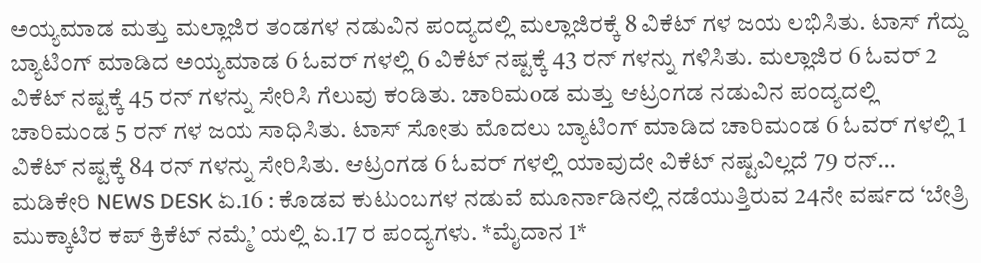ಅಯ್ಯಮಾಡ ಮತ್ತು ಮಲ್ಲಾಜಿರ ತಂಡಗಳ ನಡುವಿನ ಪಂದ್ಯದಲ್ಲಿ ಮಲ್ಲಾಜಿರಕ್ಕೆ 8 ವಿಕೆಟ್ ಗಳ ಜಯ ಲಭಿಸಿತು. ಟಾಸ್ ಗೆದ್ದು ಬ್ಯಾಟಿಂಗ್ ಮಾಡಿದ ಅಯ್ಯಮಾಡ 6 ಓವರ್ ಗಳಲ್ಲಿ 6 ವಿಕೆಟ್ ನಷ್ಟಕ್ಕೆ 43 ರನ್ ಗಳನ್ನು ಗಳಿಸಿತು. ಮಲ್ಲಾಜಿರ 6 ಓವರ್ 2 ವಿಕೆಟ್ ನಷ್ಟಕ್ಕೆ 45 ರನ್ ಗಳನ್ನು ಸೇರಿಸಿ ಗೆಲುವು ಕಂಡಿತು. ಚಾರಿಮoಡ ಮತ್ತು ಆಟ್ರಂಗಡ ನಡುವಿನ ಪಂದ್ಯದಲ್ಲಿ ಚಾರಿಮಂಡ 5 ರನ್ ಗಳ ಜಯ ಸಾಧಿಸಿತು. ಟಾಸ್ ಸೋತು ಮೊದಲು ಬ್ಯಾಟಿಂಗ್ ಮಾಡಿದ ಚಾರಿಮಂಡ 6 ಓವರ್ ಗಳಲ್ಲಿ 1 ವಿಕೆಟ್ ನಷ್ಟಕ್ಕೆ 84 ರನ್ ಗಳನ್ನು ಸೇರಿಸಿತು. ಆಟ್ರಂಗಡ 6 ಓವರ್ ಗಳಲ್ಲಿ ಯಾವುದೇ ವಿಕೆಟ್ ನಷ್ಟವಿಲ್ಲದೆ 79 ರನ್…
ಮಡಿಕೇರಿ NEWS DESK ಏ.16 : ಕೊಡವ ಕುಟುಂಬಗಳ ನಡುವೆ ಮೂರ್ನಾಡಿನಲ್ಲಿ ನಡೆಯುತ್ತಿರುವ 24ನೇ ವರ್ಷದ ‘ಬೇತ್ರಿ ಮುಕ್ಕಾಟಿರ ಕಪ್ ಕ್ರಿಕೆಟ್ ನಮ್ಮೆ’ ಯಲ್ಲಿ ಏ.17 ರ ಪಂದ್ಯಗಳು. *ಮೈದಾನ 1*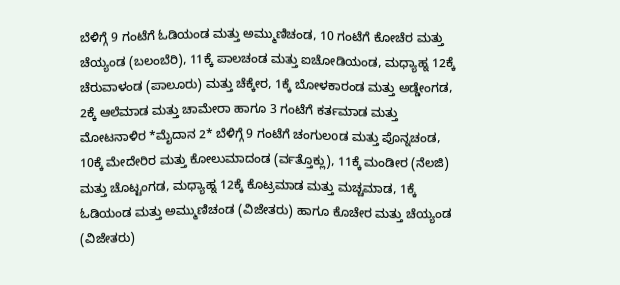ಬೆಳಿಗ್ಗೆ 9 ಗಂಟೆಗೆ ಓಡಿಯಂಡ ಮತ್ತು ಅಮ್ಮುಣಿಚಂಡ, 10 ಗಂಟೆಗೆ ಕೋಚೆರ ಮತ್ತು ಚೆಯ್ಯಂಡ (ಬಲಂಬೆರಿ), 11ಕ್ಕೆ ಪಾಲಚಂಡ ಮತ್ತು ಐಚೋಡಿಯಂಡ, ಮಧ್ಯಾಹ್ನ 12ಕ್ಕೆ ಚೆರುವಾಳಂಡ (ಪಾಲೂರು) ಮತ್ತು ಚೆಕ್ಕೇರ, 1ಕ್ಕೆ ಬೋಳಕಾರಂಡ ಮತ್ತು ಅಡ್ಡೇಂಗಡ, 2ಕ್ಕೆ ಆಲೆಮಾಡ ಮತ್ತು ಚಾಮೇರಾ ಹಾಗೂ 3 ಗಂಟೆಗೆ ಕರ್ತಮಾಡ ಮತ್ತು ಮೋಟನಾಳಿರ *ಮೈದಾನ 2* ಬೆಳಿಗ್ಗೆ 9 ಗಂಟೆಗೆ ಚಂಗುಲoಡ ಮತ್ತು ಪೊನ್ನಚಂಡ, 10ಕ್ಕೆ ಮೇದೇರಿರ ಮತ್ತು ಕೋಲುಮಾದಂಡ (ರ್ವತ್ತೊಕ್ಲು), 11ಕ್ಕೆ ಮಂಡೀರ (ನೆಲಜಿ) ಮತ್ತು ಚೊಟ್ಟಂಗಡ, ಮಧ್ಯಾಹ್ನ 12ಕ್ಕೆ ಕೊಟ್ರಮಾಡ ಮತ್ತು ಮಚ್ಚಮಾಡ, 1ಕ್ಕೆ ಓಡಿಯಂಡ ಮತ್ತು ಅಮ್ಮುಣಿಚಂಡ (ವಿಜೇತರು) ಹಾಗೂ ಕೊಚೇರ ಮತ್ತು ಚೆಯ್ಯಂಡ (ವಿಜೇತರು)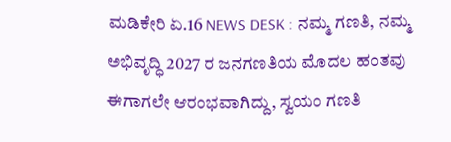ಮಡಿಕೇರಿ ಏ.16 NEWS DESK : ನಮ್ಮ ಗಣತಿ, ನಮ್ಮ ಅಭಿವೃದ್ಧಿ 2027 ರ ಜನಗಣತಿಯ ಮೊದಲ ಹಂತವು ಈಗಾಗಲೇ ಆರಂಭವಾಗಿದ್ದು, ಸ್ವಯಂ ಗಣತಿ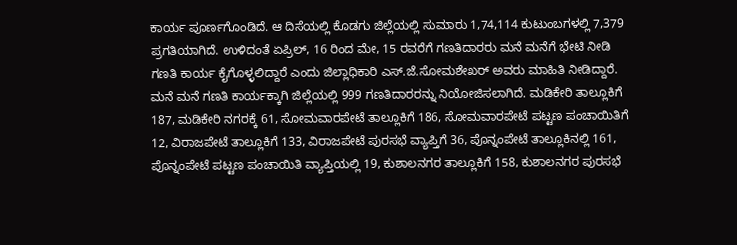ಕಾರ್ಯ ಪೂರ್ಣಗೊಂಡಿದೆ. ಆ ದಿಸೆಯಲ್ಲಿ ಕೊಡಗು ಜಿಲ್ಲೆಯಲ್ಲಿ ಸುಮಾರು 1,74,114 ಕುಟುಂಬಗಳಲ್ಲಿ 7,379 ಪ್ರಗತಿಯಾಗಿದೆ. ಉಳಿದಂತೆ ಏಪ್ರಿಲ್, 16 ರಿಂದ ಮೇ, 15 ರವರೆಗೆ ಗಣತಿದಾರರು ಮನೆ ಮನೆಗೆ ಭೇಟಿ ನೀಡಿ ಗಣತಿ ಕಾರ್ಯ ಕೈಗೊಳ್ಳಲಿದ್ದಾರೆ ಎಂದು ಜಿಲ್ಲಾಧಿಕಾರಿ ಎಸ್.ಜೆ.ಸೋಮಶೇಖರ್ ಅವರು ಮಾಹಿತಿ ನೀಡಿದ್ದಾರೆ. ಮನೆ ಮನೆ ಗಣತಿ ಕಾರ್ಯಕ್ಕಾಗಿ ಜಿಲ್ಲೆಯಲ್ಲಿ 999 ಗಣತಿದಾರರನ್ನು ನಿಯೋಜಿಸಲಾಗಿದೆ. ಮಡಿಕೇರಿ ತಾಲ್ಲೂಕಿಗೆ 187, ಮಡಿಕೇರಿ ನಗರಕ್ಕೆ 61, ಸೋಮವಾರಪೇಟೆ ತಾಲ್ಲೂಕಿಗೆ 186, ಸೋಮವಾರಪೇಟೆ ಪಟ್ಟಣ ಪಂಚಾಯಿತಿಗೆ 12, ವಿರಾಜಪೇಟೆ ತಾಲ್ಲೂಕಿಗೆ 133, ವಿರಾಜಪೇಟೆ ಪುರಸಭೆ ವ್ಯಾಪ್ತಿಗೆ 36, ಪೊನ್ನಂಪೇಟೆ ತಾಲ್ಲೂಕಿನಲ್ಲಿ 161, ಪೊನ್ನಂಪೇಟೆ ಪಟ್ಟಣ ಪಂಚಾಯಿತಿ ವ್ಯಾಪ್ತಿಯಲ್ಲಿ 19, ಕುಶಾಲನಗರ ತಾಲ್ಲೂಕಿಗೆ 158, ಕುಶಾಲನಗರ ಪುರಸಭೆ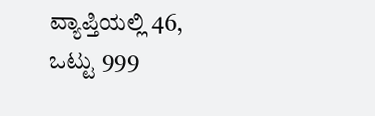ವ್ಯಾಪ್ತಿಯಲ್ಲಿ 46, ಒಟ್ಟು 999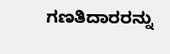ಗಣತಿದಾರರನ್ನು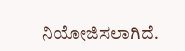ನಿಯೋಜಿಸಲಾಗಿದೆ.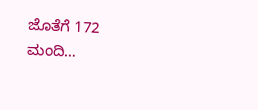ಜೊತೆಗೆ 172 ಮಂದಿ…